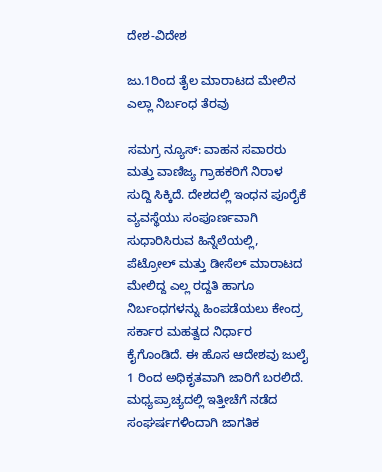ದೇಶ-ವಿದೇಶ

ಜು.1ರಿಂದ ತೈಲ ಮಾರಾಟದ ಮೇಲಿನ ಎಲ್ಲಾ ನಿರ್ಬಂಧ ತೆರವು

ಸಮಗ್ರ ನ್ಯೂಸ್: ವಾಹನ ಸವಾರರು ಮತ್ತು ವಾಣಿಜ್ಯ ಗ್ರಾಹಕರಿಗೆ ನಿರಾಳ ಸುದ್ದಿ ಸಿಕ್ಕಿದೆ. ದೇಶದಲ್ಲಿ ಇಂಧನ ಪೂರೈಕೆ ವ್ಯವಸ್ಥೆಯು ಸಂಪೂರ್ಣವಾಗಿ ಸುಧಾರಿಸಿರುವ ಹಿನ್ನೆಲೆಯಲ್ಲಿ, ಪೆಟ್ರೋಲ್ ಮತ್ತು ಡೀಸೆಲ್ ಮಾರಾಟದ ಮೇಲಿದ್ದ ಎಲ್ಲ ರದ್ದತಿ ಹಾಗೂ ನಿರ್ಬಂಧಗಳನ್ನು ಹಿಂಪಡೆಯಲು ಕೇಂದ್ರ ಸರ್ಕಾರ ಮಹತ್ವದ ನಿರ್ಧಾರ ಕೈಗೊಂಡಿದೆ. ಈ ಹೊಸ ಆದೇಶವು ಜುಲೈ 1 ರಿಂದ ಅಧಿಕೃತವಾಗಿ ಜಾರಿಗೆ ಬರಲಿದೆ. ಮಧ್ಯಪ್ರಾಚ್ಯದಲ್ಲಿ ಇತ್ತೀಚೆಗೆ ನಡೆದ ಸಂಘರ್ಷಗಳಿಂದಾಗಿ ಜಾಗತಿಕ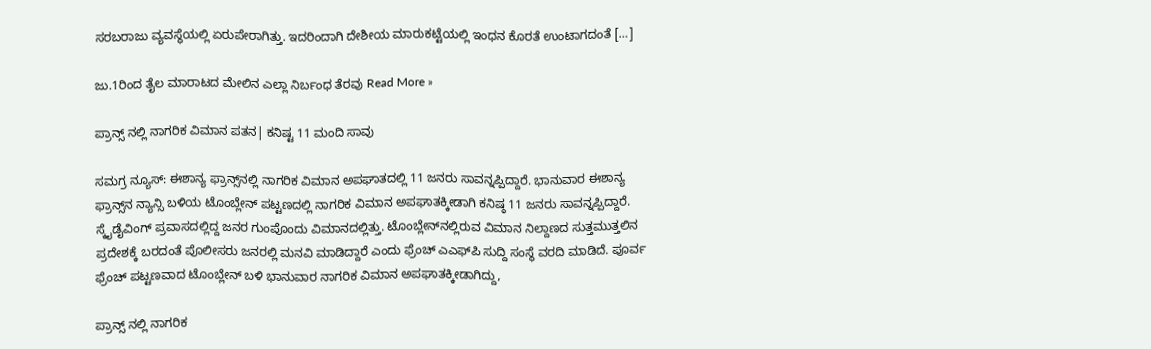ಸರಬರಾಜು ವ್ಯವಸ್ಥೆಯಲ್ಲಿ ಏರುಪೇರಾಗಿತ್ತು. ಇದರಿಂದಾಗಿ ದೇಶೀಯ ಮಾರುಕಟ್ಟೆಯಲ್ಲಿ ಇಂಧನ ಕೊರತೆ ಉಂಟಾಗದಂತೆ […]

ಜು.1ರಿಂದ ತೈಲ ಮಾರಾಟದ ಮೇಲಿನ ಎಲ್ಲಾ ನಿರ್ಬಂಧ ತೆರವು Read More »

ಪ್ರಾನ್ಸ್ ನಲ್ಲಿ ನಾಗರಿಕ ವಿಮಾನ ಪತನ| ಕನಿಷ್ಟ 11 ಮಂದಿ‌ ಸಾವು

ಸಮಗ್ರ ನ್ಯೂಸ್: ಈಶಾನ್ಯ ಫ್ರಾನ್ಸ್‌ನಲ್ಲಿ ನಾಗರಿಕ ವಿಮಾನ ಅಪಘಾತದಲ್ಲಿ 11 ಜನರು ಸಾವನ್ನಪ್ಪಿದ್ದಾರೆ. ಭಾನುವಾರ ಈಶಾನ್ಯ ಫ್ರಾನ್ಸ್‌ನ ನ್ಯಾನ್ಸಿ ಬಳಿಯ ಟೊಂಬ್ಲೇನ್ ಪಟ್ಟಣದಲ್ಲಿ ನಾಗರಿಕ ವಿಮಾನ ಅಪಘಾತಕ್ಕೀಡಾಗಿ ಕನಿಷ್ಠ 11 ಜನರು ಸಾವನ್ನಪ್ಪಿದ್ದಾರೆ. ಸ್ಕೈಡೈವಿಂಗ್ ಪ್ರವಾಸದಲ್ಲಿದ್ದ ಜನರ ಗುಂಪೊಂದು ವಿಮಾನದಲ್ಲಿತ್ತು. ಟೊಂಬ್ಲೇನ್‌ನಲ್ಲಿರುವ ವಿಮಾನ ನಿಲ್ದಾಣದ ಸುತ್ತಮುತ್ತಲಿನ ಪ್ರದೇಶಕ್ಕೆ ಬರದಂತೆ ಪೊಲೀಸರು ಜನರಲ್ಲಿ ಮನವಿ ಮಾಡಿದ್ದಾರೆ ಎಂದು ಫ್ರೆಂಚ್ ಎಎಫ್‌ಪಿ ಸುದ್ದಿ ಸಂಸ್ಥೆ ವರದಿ ಮಾಡಿದೆ. ಪೂರ್ವ ಫ್ರೆಂಚ್ ಪಟ್ಟಣವಾದ ಟೊಂಬ್ಲೇನ್ ಬಳಿ ಭಾನುವಾರ ನಾಗರಿಕ ವಿಮಾನ ಅಪಘಾತಕ್ಕೀಡಾಗಿದ್ದು,

ಪ್ರಾನ್ಸ್ ನಲ್ಲಿ ನಾಗರಿಕ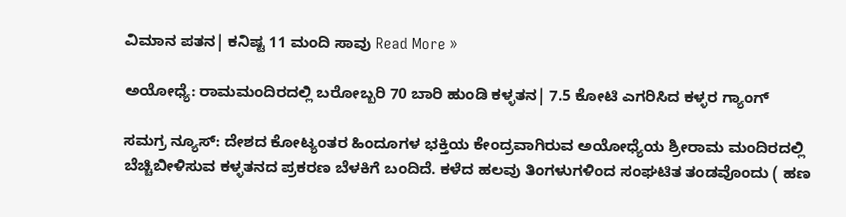ವಿಮಾನ ಪತನ| ಕನಿಷ್ಟ 11 ಮಂದಿ‌ ಸಾವು Read More »

ಅಯೋಧ್ಯೆ: ರಾಮಮಂದಿರದಲ್ಲಿ ಬರೋಬ್ಬರಿ 70 ಬಾರಿ‌ ಹುಂಡಿ ಕಳ್ಳತನ| 7.5 ಕೋಟಿ ಎಗರಿಸಿದ ಕಳ್ಳರ ಗ್ಯಾಂಗ್

ಸಮಗ್ರ ನ್ಯೂಸ್: ದೇಶದ ಕೋಟ್ಯಂತರ ಹಿಂದೂಗಳ ಭಕ್ತಿಯ ಕೇಂದ್ರವಾಗಿರುವ ಅಯೋಧ್ಯೆಯ ಶ್ರೀರಾಮ ಮಂದಿರದಲ್ಲಿ ಬೆಚ್ಚಿಬೀಳಿಸುವ ಕಳ್ಳತನದ ಪ್ರಕರಣ ಬೆಳಕಿಗೆ ಬಂದಿದೆ. ಕಳೆದ ಹಲವು ತಿಂಗಳುಗಳಿಂದ ಸಂಘಟಿತ ತಂಡವೊಂದು ( ಹಣ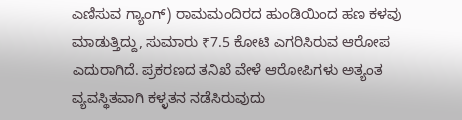ಎಣಿಸುವ ಗ್ಯಾಂಗ್) ರಾಮಮಂದಿರದ ಹುಂಡಿಯಿಂದ ಹಣ ಕಳವು ಮಾಡುತ್ತಿದ್ದು, ಸುಮಾರು ₹7.5 ಕೋಟಿ ಎಗರಿಸಿರುವ ಆರೋಪ ಎದುರಾಗಿದೆ. ಪ್ರಕರಣದ ತನಿಖೆ ವೇಳೆ ಆರೋಪಿಗಳು ಅತ್ಯಂತ ವ್ಯವಸ್ಥಿತವಾಗಿ ಕಳ್ಳತನ ನಡೆಸಿರುವುದು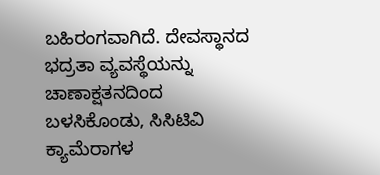ಬಹಿರಂಗವಾಗಿದೆ. ದೇವಸ್ಥಾನದ ಭದ್ರತಾ ವ್ಯವಸ್ಥೆಯನ್ನು ಚಾಣಾಕ್ಷತನದಿಂದ ಬಳಸಿಕೊಂಡು, ಸಿಸಿಟಿವಿ ಕ್ಯಾಮೆರಾಗಳ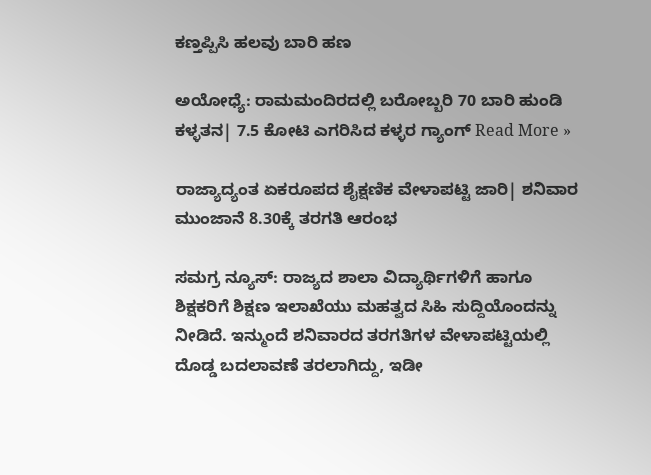ಕಣ್ತಪ್ಪಿಸಿ ಹಲವು ಬಾರಿ ಹಣ

ಅಯೋಧ್ಯೆ: ರಾಮಮಂದಿರದಲ್ಲಿ ಬರೋಬ್ಬರಿ 70 ಬಾರಿ‌ ಹುಂಡಿ ಕಳ್ಳತನ| 7.5 ಕೋಟಿ ಎಗರಿಸಿದ ಕಳ್ಳರ ಗ್ಯಾಂಗ್ Read More »

ರಾಜ್ಯಾದ್ಯಂತ ಏಕರೂಪದ ಶೈಕ್ಷಣಿಕ ವೇಳಾಪಟ್ಟಿ ಜಾರಿ| ಶನಿವಾರ ಮುಂಜಾನೆ 8.30ಕ್ಕೆ ತರಗತಿ ಆರಂಭ

ಸಮಗ್ರ ನ್ಯೂಸ್: ರಾಜ್ಯದ ಶಾಲಾ ವಿದ್ಯಾರ್ಥಿಗಳಿಗೆ ಹಾಗೂ ಶಿಕ್ಷಕರಿಗೆ ಶಿಕ್ಷಣ ಇಲಾಖೆಯು ಮಹತ್ವದ ಸಿಹಿ ಸುದ್ದಿಯೊಂದನ್ನು ನೀಡಿದೆ. ಇನ್ಮುಂದೆ ಶನಿವಾರದ ತರಗತಿಗಳ ವೇಳಾಪಟ್ಟಿಯಲ್ಲಿ ದೊಡ್ಡ ಬದಲಾವಣೆ ತರಲಾಗಿದ್ದು, ಇಡೀ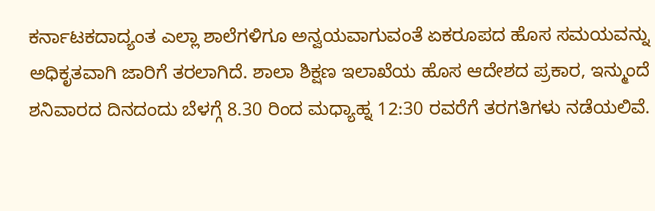ಕರ್ನಾಟಕದಾದ್ಯಂತ ಎಲ್ಲಾ ಶಾಲೆಗಳಿಗೂ ಅನ್ವಯವಾಗುವಂತೆ ಏಕರೂಪದ ಹೊಸ ಸಮಯವನ್ನು ಅಧಿಕೃತವಾಗಿ ಜಾರಿಗೆ ತರಲಾಗಿದೆ. ಶಾಲಾ ಶಿಕ್ಷಣ ಇಲಾಖೆಯ ಹೊಸ ಆದೇಶದ ಪ್ರಕಾರ, ಇನ್ಮುಂದೆ ಶನಿವಾರದ ದಿನದಂದು ಬೆಳಗ್ಗೆ 8.30 ರಿಂದ ಮಧ್ಯಾಹ್ನ 12:30 ರವರೆಗೆ ತರಗತಿಗಳು ನಡೆಯಲಿವೆ.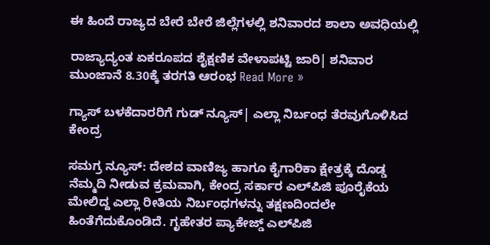ಈ ಹಿಂದೆ ರಾಜ್ಯದ ಬೇರೆ ಬೇರೆ ಜಿಲ್ಲೆಗಳಲ್ಲಿ ಶನಿವಾರದ ಶಾಲಾ ಅವಧಿಯಲ್ಲಿ

ರಾಜ್ಯಾದ್ಯಂತ ಏಕರೂಪದ ಶೈಕ್ಷಣಿಕ ವೇಳಾಪಟ್ಟಿ ಜಾರಿ| ಶನಿವಾರ ಮುಂಜಾನೆ 8.30ಕ್ಕೆ ತರಗತಿ ಆರಂಭ Read More »

ಗ್ಯಾಸ್ ಬಳಕೆದಾರರಿಗೆ ಗುಡ್ ನ್ಯೂಸ್| ಎಲ್ಲಾ ನಿರ್ಬಂಧ ತೆರವುಗೊಳಿಸಿದ ಕೇಂದ್ರ

ಸಮಗ್ರ ನ್ಯೂಸ್: ದೇಶದ ವಾಣಿಜ್ಯ ಹಾಗೂ ಕೈಗಾರಿಕಾ ಕ್ಷೇತ್ರಕ್ಕೆ ದೊಡ್ಡ ನೆಮ್ಮದಿ ನೀಡುವ ಕ್ರಮವಾಗಿ, ಕೇಂದ್ರ ಸರ್ಕಾರ ಎಲ್‌ಪಿಜಿ ಪೂರೈಕೆಯ ಮೇಲಿದ್ದ ಎಲ್ಲಾ ರೀತಿಯ ನಿರ್ಬಂಧಗಳನ್ನು ತಕ್ಷಣದಿಂದಲೇ ಹಿಂತೆಗೆದುಕೊಂಡಿದೆ. ಗೃಹೇತರ ಪ್ಯಾಕೇಜ್ಡ್ ಎಲ್‌ಪಿಜಿ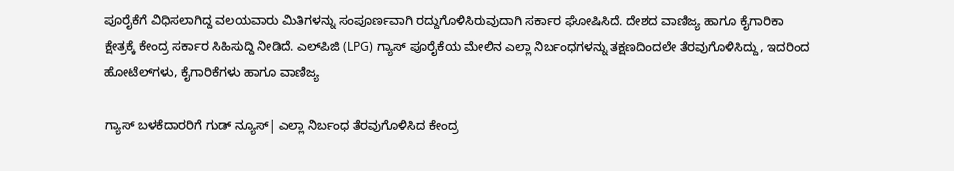ಪೂರೈಕೆಗೆ ವಿಧಿಸಲಾಗಿದ್ದ ವಲಯವಾರು ಮಿತಿಗಳನ್ನು ಸಂಪೂರ್ಣವಾಗಿ ರದ್ದುಗೊಳಿಸಿರುವುದಾಗಿ ಸರ್ಕಾರ ಘೋಷಿಸಿದೆ. ದೇಶದ ವಾಣಿಜ್ಯ ಹಾಗೂ ಕೈಗಾರಿಕಾ ಕ್ಷೇತ್ರಕ್ಕೆ ಕೇಂದ್ರ ಸರ್ಕಾರ ಸಿಹಿಸುದ್ದಿ ನೀಡಿದೆ. ಎಲ್‌ಪಿಜಿ (LPG) ಗ್ಯಾಸ್ ಪೂರೈಕೆಯ ಮೇಲಿನ ಎಲ್ಲಾ ನಿರ್ಬಂಧಗಳನ್ನು ತಕ್ಷಣದಿಂದಲೇ ತೆರವುಗೊಳಿಸಿದ್ದು, ಇದರಿಂದ ಹೋಟೆಲ್‌ಗಳು, ಕೈಗಾರಿಕೆಗಳು ಹಾಗೂ ವಾಣಿಜ್ಯ

ಗ್ಯಾಸ್ ಬಳಕೆದಾರರಿಗೆ ಗುಡ್ ನ್ಯೂಸ್| ಎಲ್ಲಾ ನಿರ್ಬಂಧ ತೆರವುಗೊಳಿಸಿದ ಕೇಂದ್ರ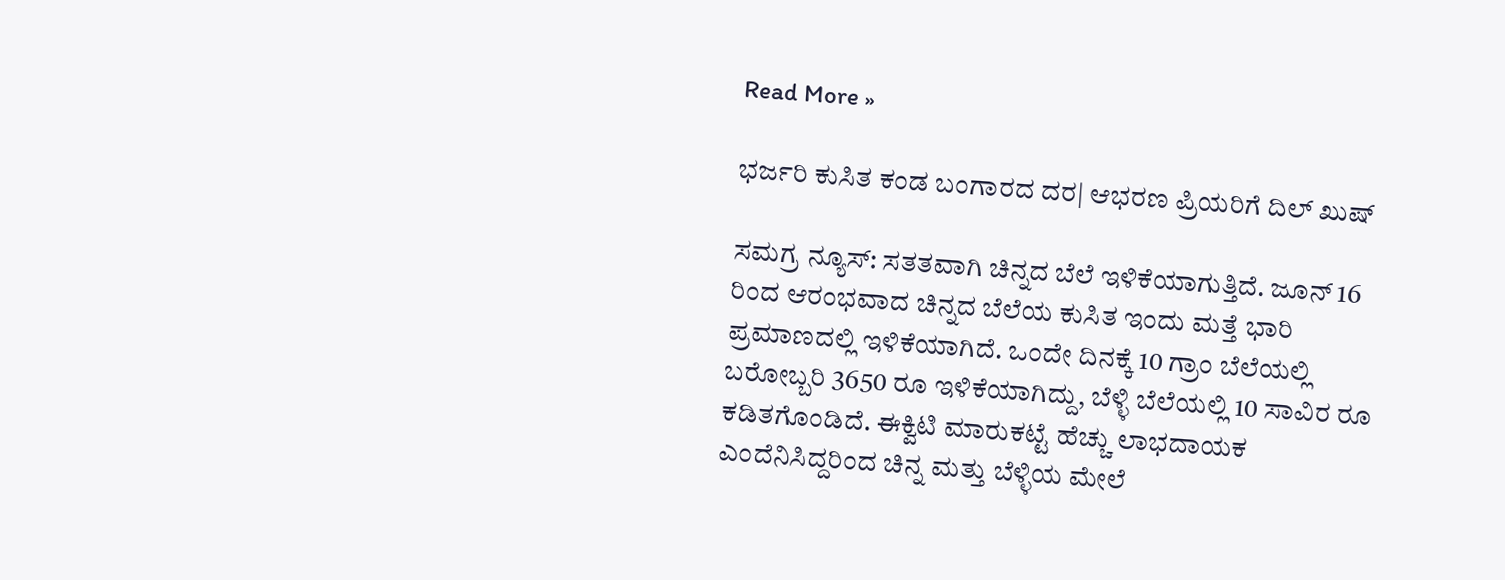Read More »

ಭರ್ಜರಿ ಕುಸಿತ ಕಂಡ ಬಂಗಾರದ ದರ| ಆಭರಣ ಪ್ರಿಯರಿಗೆ ದಿಲ್ ಖುಷ್

ಸಮಗ್ರ ನ್ಯೂಸ್: ಸತತವಾಗಿ ಚಿನ್ನದ ಬೆಲೆ ಇಳಿಕೆಯಾಗುತ್ತಿದೆ. ಜೂನ್‌ 16 ರಿಂದ ಆರಂಭವಾದ ಚಿನ್ನದ ಬೆಲೆಯ ಕುಸಿತ ಇಂದು ಮತ್ತೆ ಭಾರಿ ಪ್ರಮಾಣದಲ್ಲಿ ಇಳಿಕೆಯಾಗಿದೆ. ಒಂದೇ ದಿನಕ್ಕೆ 10 ಗ್ರಾಂ ಬೆಲೆಯಲ್ಲಿ ಬರೋಬ್ಬರಿ 3650 ರೂ ಇಳಿಕೆಯಾಗಿದ್ದು, ಬೆಳ್ಳಿ ಬೆಲೆಯಲ್ಲಿ 10 ಸಾವಿರ ರೂ ಕಡಿತಗೊಂಡಿದೆ. ಈಕ್ವಿಟಿ ಮಾರುಕಟ್ಟೆ ಹೆಚ್ಚು ಲಾಭದಾಯಕ ಎಂದೆನಿಸಿದ್ದರಿಂದ ಚಿನ್ನ ಮತ್ತು ಬೆಳ್ಳಿಯ ಮೇಲೆ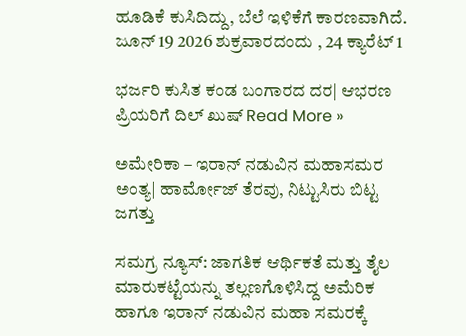ಹೂಡಿಕೆ ಕುಸಿದಿದ್ದು, ಬೆಲೆ ಇಳಿಕೆಗೆ ಕಾರಣವಾಗಿದೆ. ಜೂನ್ 19 2026 ಶುಕ್ರವಾರದಂದು , 24 ಕ್ಯಾರೆಟ್ 1

ಭರ್ಜರಿ ಕುಸಿತ ಕಂಡ ಬಂಗಾರದ ದರ| ಆಭರಣ ಪ್ರಿಯರಿಗೆ ದಿಲ್ ಖುಷ್ Read More »

ಅಮೇರಿಕಾ – ಇರಾನ್ ನಡುವಿನ ಮಹಾಸಮರ ಅಂತ್ಯ| ಹಾರ್ಮೋಜ್ ತೆರವು, ನಿಟ್ಟುಸಿರು ಬಿಟ್ಟ ಜಗತ್ತು

ಸಮಗ್ರ ನ್ಯೂಸ್: ಜಾಗತಿಕ ಆರ್ಥಿಕತೆ ಮತ್ತು ತೈಲ ಮಾರುಕಟ್ಟೆಯನ್ನು ತಲ್ಲಣಗೊಳಿಸಿದ್ದ ಅಮೆರಿಕ ಹಾಗೂ ಇರಾನ್ ನಡುವಿನ ಮಹಾ ಸಮರಕ್ಕೆ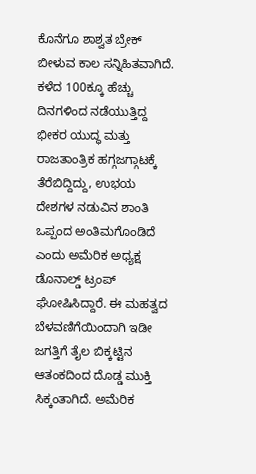ಕೊನೆಗೂ ಶಾಶ್ವತ ಬ್ರೇಕ್ ಬೀಳುವ ಕಾಲ ಸನ್ನಿಹಿತವಾಗಿದೆ. ಕಳೆದ 100ಕ್ಕೂ ಹೆಚ್ಚು ದಿನಗಳಿಂದ ನಡೆಯುತ್ತಿದ್ದ ಭೀಕರ ಯುದ್ಧ ಮತ್ತು ರಾಜತಾಂತ್ರಿಕ ಹಗ್ಗಜಗ್ಗಾಟಕ್ಕೆ ತೆರೆಬಿದ್ದಿದ್ದು, ಉಭಯ ದೇಶಗಳ ನಡುವಿನ ಶಾಂತಿ ಒಪ್ಪಂದ ಅಂತಿಮಗೊಂಡಿದೆ ಎಂದು ಅಮೆರಿಕ ಅಧ್ಯಕ್ಷ ಡೊನಾಲ್ಡ್ ಟ್ರಂಪ್ ಘೋಷಿಸಿದ್ದಾರೆ. ಈ ಮಹತ್ವದ ಬೆಳವಣಿಗೆಯಿಂದಾಗಿ ಇಡೀ ಜಗತ್ತಿಗೆ ತೈಲ ಬಿಕ್ಕಟ್ಟಿನ ಆತಂಕದಿಂದ ದೊಡ್ಡ ಮುಕ್ತಿ ಸಿಕ್ಕಂತಾಗಿದೆ. ಅಮೆರಿಕ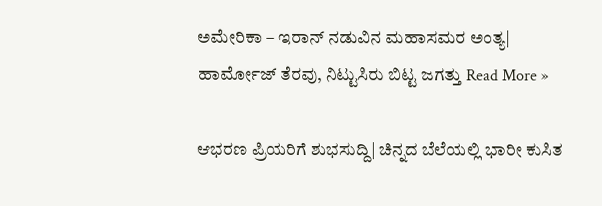ಅಮೇರಿಕಾ – ಇರಾನ್ ನಡುವಿನ ಮಹಾಸಮರ ಅಂತ್ಯ| ಹಾರ್ಮೋಜ್ ತೆರವು, ನಿಟ್ಟುಸಿರು ಬಿಟ್ಟ ಜಗತ್ತು Read More »

ಆಭರಣ ಪ್ರಿಯರಿಗೆ ಶುಭಸುದ್ದಿ| ಚಿನ್ನದ ಬೆಲೆಯಲ್ಲಿ ಭಾರೀ ಕುಸಿತ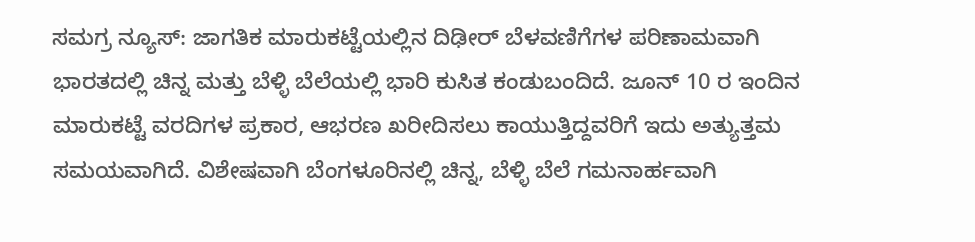ಸಮಗ್ರ ನ್ಯೂಸ್: ಜಾಗತಿಕ ಮಾರುಕಟ್ಟೆಯಲ್ಲಿನ ದಿಢೀರ್ ಬೆಳವಣಿಗೆಗಳ ಪರಿಣಾಮವಾಗಿ ಭಾರತದಲ್ಲಿ ಚಿನ್ನ ಮತ್ತು ಬೆಳ್ಳಿ ಬೆಲೆಯಲ್ಲಿ ಭಾರಿ ಕುಸಿತ ಕಂಡುಬಂದಿದೆ. ಜೂನ್ 10 ರ ಇಂದಿನ ಮಾರುಕಟ್ಟೆ ವರದಿಗಳ ಪ್ರಕಾರ, ಆಭರಣ ಖರೀದಿಸಲು ಕಾಯುತ್ತಿದ್ದವರಿಗೆ ಇದು ಅತ್ಯುತ್ತಮ ಸಮಯವಾಗಿದೆ. ವಿಶೇಷವಾಗಿ ಬೆಂಗಳೂರಿನಲ್ಲಿ ಚಿನ್ನ, ಬೆಳ್ಳಿ ಬೆಲೆ ಗಮನಾರ್ಹವಾಗಿ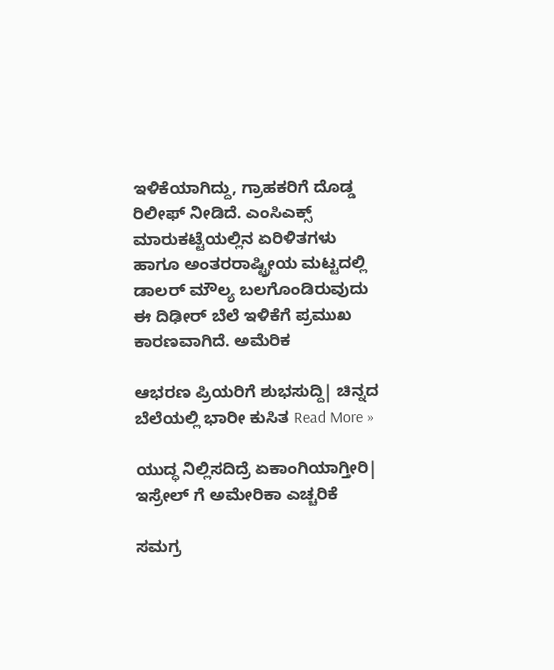ಇಳಿಕೆಯಾಗಿದ್ದು, ಗ್ರಾಹಕರಿಗೆ ದೊಡ್ಡ ರಿಲೀಫ್ ನೀಡಿದೆ. ಎಂಸಿಎಕ್ಸ್ ಮಾರುಕಟ್ಟೆಯಲ್ಲಿನ ಏರಿಳಿತಗಳು ಹಾಗೂ ಅಂತರರಾಷ್ಟ್ರೀಯ ಮಟ್ಟದಲ್ಲಿ ಡಾಲರ್ ಮೌಲ್ಯ ಬಲಗೊಂಡಿರುವುದು ಈ ದಿಢೀರ್ ಬೆಲೆ ಇಳಿಕೆಗೆ ಪ್ರಮುಖ ಕಾರಣವಾಗಿದೆ. ಅಮೆರಿಕ

ಆಭರಣ ಪ್ರಿಯರಿಗೆ ಶುಭಸುದ್ದಿ| ಚಿನ್ನದ ಬೆಲೆಯಲ್ಲಿ ಭಾರೀ ಕುಸಿತ Read More »

ಯುದ್ಧ ನಿಲ್ಲಿಸದಿದ್ರೆ ಏಕಾಂಗಿಯಾಗ್ತೀರಿ| ಇಸ್ರೇಲ್ ಗೆ ಅಮೇರಿಕಾ ಎಚ್ಚರಿಕೆ

ಸಮಗ್ರ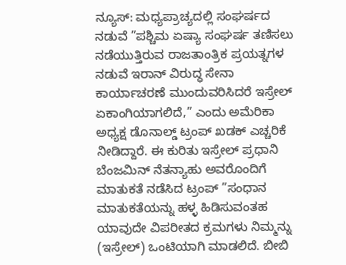ನ್ಯೂಸ್: ಮಧ್ಯಪ್ರಾಚ್ಯದಲ್ಲಿ ಸಂಘರ್ಷದ ನಡುವೆ ”ಪಶ್ಚಿಮ ಏಷ್ಯಾ ಸಂಘರ್ಷ ತಣಿಸಲು ನಡೆಯುತ್ತಿರುವ ರಾಜತಾಂತ್ರಿಕ ಪ್ರಯತ್ನಗಳ ನಡುವೆ ಇರಾನ್‌ ವಿರುದ್ಧ ಸೇನಾ ಕಾರ್ಯಾಚರಣೆ ಮುಂದುವರಿಸಿದರೆ ಇಸ್ರೇಲ್‌ ಏಕಾಂಗಿಯಾಗಲಿದೆ,” ಎಂದು ಅಮೆರಿಕಾ ಅಧ್ಯಕ್ಷ ಡೊನಾಲ್ಡ್‌ ಟ್ರಂಪ್‌ ಖಡಕ್‌ ಎಚ್ಚರಿಕೆ ನೀಡಿದ್ದಾರೆ. ಈ ಕುರಿತು ಇಸ್ರೇಲ್‌ ಪ್ರಧಾನಿ ಬೆಂಜಮಿನ್‌ ನೆತನ್ಯಾಹು ಅವರೊಂದಿಗೆ ಮಾತುಕತೆ ನಡೆಸಿದ ಟ್ರಂಪ್ ”ಸಂಧಾನ ಮಾತುಕತೆಯನ್ನು ಹಳ್ಳ ಹಿಡಿಸುವಂತಹ ಯಾವುದೇ ವಿಪರೀತದ ಕ್ರಮಗಳು ನಿಮ್ಮನ್ನು (ಇಸ್ರೇಲ್‌) ಒಂಟಿಯಾಗಿ ಮಾಡಲಿದೆ. ಬೀಬಿ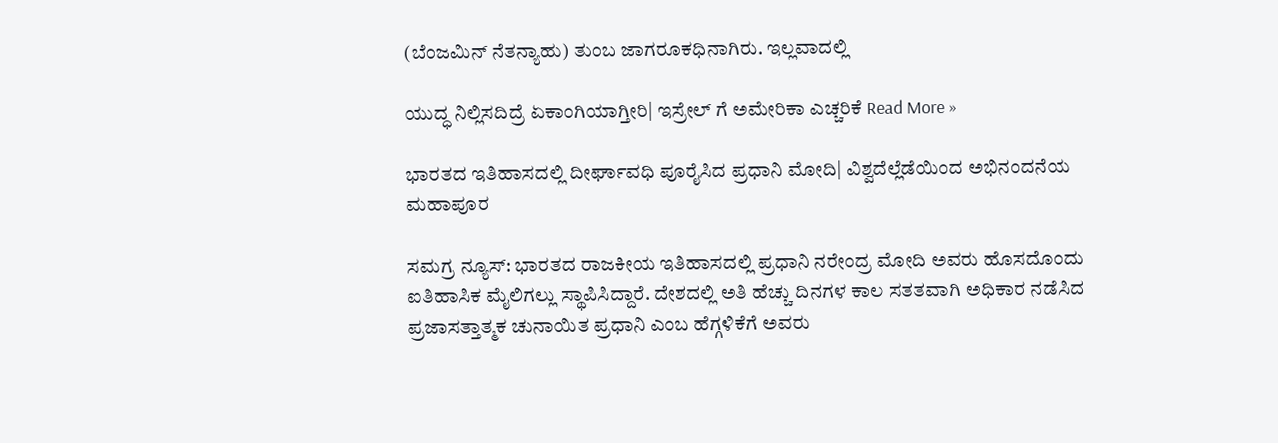(ಬೆಂಜಮಿನ್‌ ನೆತನ್ಯಾಹು) ತುಂಬ ಜಾಗರೂಕಧಿನಾಗಿರು. ಇಲ್ಲವಾದಲ್ಲಿ

ಯುದ್ಧ ನಿಲ್ಲಿಸದಿದ್ರೆ ಏಕಾಂಗಿಯಾಗ್ತೀರಿ| ಇಸ್ರೇಲ್ ಗೆ ಅಮೇರಿಕಾ ಎಚ್ಚರಿಕೆ Read More »

ಭಾರತದ ಇತಿಹಾಸದಲ್ಲಿ ದೀರ್ಘಾವಧಿ ಪೂರೈಸಿದ ಪ್ರಧಾನಿ ಮೋದಿ| ವಿಶ್ವದೆಲ್ಲೆಡೆಯಿಂದ ಅಭಿನಂದ‌ನೆಯ ಮಹಾಪೂರ

ಸಮಗ್ರ ನ್ಯೂಸ್: ಭಾರತದ ರಾಜಕೀಯ ಇತಿಹಾಸದಲ್ಲಿ ಪ್ರಧಾನಿ ನರೇಂದ್ರ ಮೋದಿ ಅವರು ಹೊಸದೊಂದು ಐತಿಹಾಸಿಕ ಮೈಲಿಗಲ್ಲು ಸ್ಥಾಪಿಸಿದ್ದಾರೆ. ದೇಶದಲ್ಲಿ ಅತಿ ಹೆಚ್ಚು ದಿನಗಳ ಕಾಲ ಸತತವಾಗಿ ಅಧಿಕಾರ ನಡೆಸಿದ ಪ್ರಜಾಸತ್ತಾತ್ಮಕ ಚುನಾಯಿತ ಪ್ರಧಾನಿ ಎಂಬ ಹೆಗ್ಗಳಿಕೆಗೆ ಅವರು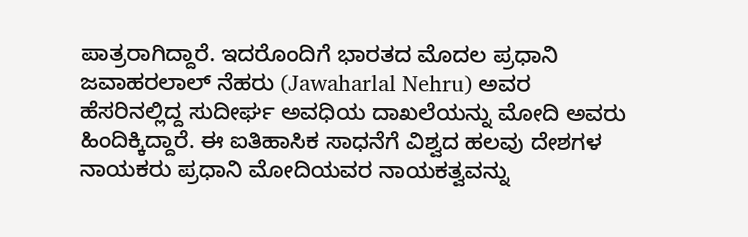ಪಾತ್ರರಾಗಿದ್ದಾರೆ. ಇದರೊಂದಿಗೆ ಭಾರತದ ಮೊದಲ ಪ್ರಧಾನಿ ಜವಾಹರಲಾಲ್ ನೆಹರು (Jawaharlal Nehru) ಅವರ ಹೆಸರಿನಲ್ಲಿದ್ದ ಸುದೀರ್ಘ ಅವಧಿಯ ದಾಖಲೆಯನ್ನು ಮೋದಿ ಅವರು ಹಿಂದಿಕ್ಕಿದ್ದಾರೆ. ಈ ಐತಿಹಾಸಿಕ ಸಾಧನೆಗೆ ವಿಶ್ವದ ಹಲವು ದೇಶಗಳ ನಾಯಕರು ಪ್ರಧಾನಿ ಮೋದಿಯವರ ನಾಯಕತ್ವವನ್ನು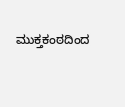ಮುಕ್ತಕಂಠದಿಂದ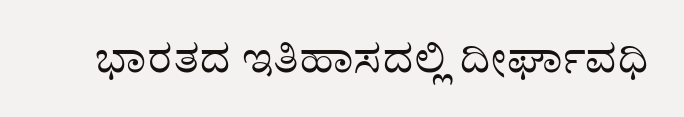ಭಾರತದ ಇತಿಹಾಸದಲ್ಲಿ ದೀರ್ಘಾವಧಿ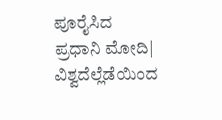ಪೂರೈಸಿದ ಪ್ರಧಾನಿ ಮೋದಿ| ವಿಶ್ವದೆಲ್ಲೆಡೆಯಿಂದ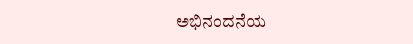ಅಭಿನಂದ‌ನೆಯ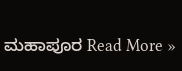ಮಹಾಪೂರ Read More »